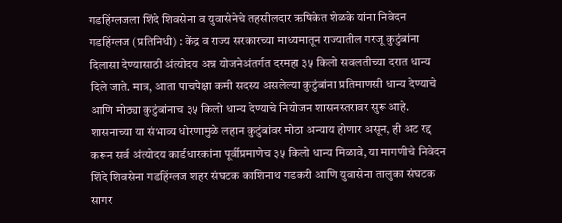गडहिंग्लजला शिंदे शिवसेना व युवासेनेचे तहसीलदार ऋषिकेत शेळके यांना निवेदन
गडहिंग्लज (प्रतिनिधी) : केंद्र व राज्य सरकारच्या माध्यमातून राज्यातील गरजू कुटुंबांना दिलासा देण्यासाठी अंत्योदय अन्न योजनेअंतर्गत दरमहा ३५ किलो सवलतीच्या दरात धान्य दिले जाते. मात्र, आता पाचपेक्षा कमी सदस्य असलेल्या कुटुंबांना प्रतिमाणसी धान्य देण्याचे आणि मोठ्या कुटुंबांनाच ३५ किलो धान्य देण्याचे नियोजन शासनस्तरावर सुरू आहे. शासनाच्या या संभाव्य धोरणामुळे लहान कुटुंबांवर मोठा अन्याय होणार असून, ही अट रद्द करून सर्व अंत्योदय कार्डधारकांना पूर्वीप्रमाणेच ३५ किलो धान्य मिळावे, या मागणीचे निवेदन शिंदे शिवसेना गडहिंग्लज शहर संघटक काशिनाथ गडकरी आणि युवासेना तालुका संघटक सागर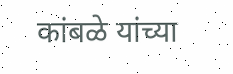कांबळे यांच्या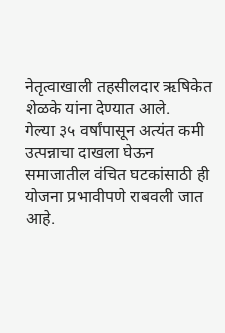नेतृत्वाखाली तहसीलदार ऋषिकेत शेळके यांना देण्यात आले.
गेल्या ३५ वर्षांपासून अत्यंत कमी उत्पन्नाचा दाखला घेऊन समाजातील वंचित घटकांसाठी ही योजना प्रभावीपणे राबवली जात आहे.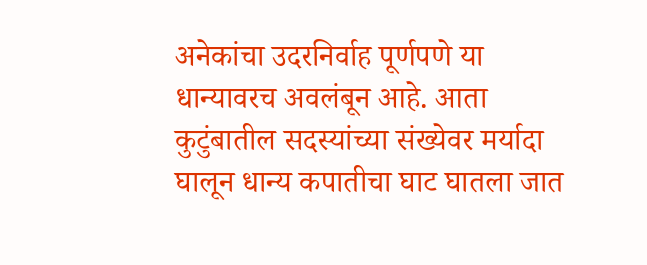अनेकांचा उदरनिर्वाह पूर्णपणे या धान्यावरच अवलंबून आहे. आता कुटुंबातील सदस्यांच्या संख्येवर मर्यादा घालून धान्य कपातीचा घाट घातला जात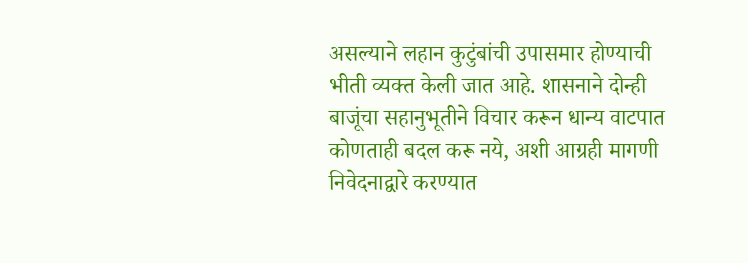असल्याने लहान कुटुंबांची उपासमार होण्याची भीती व्यक्त केली जात आहे. शासनाने दोन्ही बाजूंचा सहानुभूतीने विचार करून धान्य वाटपात कोणताही बदल करू नये, अशी आग्रही मागणी निवेदनाद्वारे करण्यात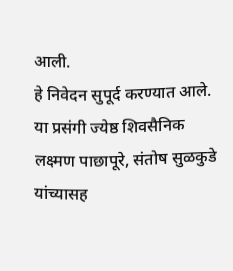आली.
हे निवेदन सुपूर्द करण्यात आले. या प्रसंगी ज्येष्ठ शिवसैनिक लक्ष्मण पाछापूरे, संतोष सुळकुडे यांच्यासह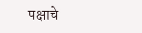पक्षाचे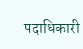पदाधिकारी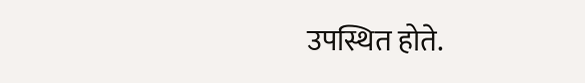उपस्थित होते.